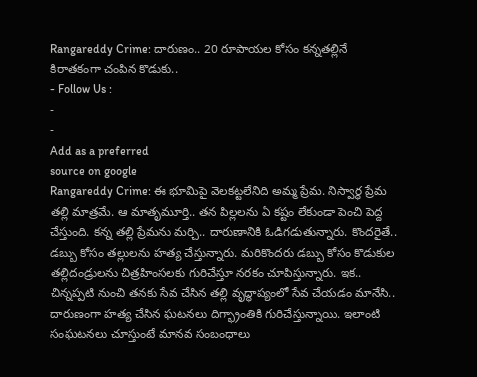Rangareddy Crime: దారుణం.. 20 రూపాయల కోసం కన్నతల్లినే కిరాతకంగా చంపిన కొడుకు..
- Follow Us :
-
-
Add as a preferred
source on google
Rangareddy Crime: ఈ భూమిపై వెలకట్టలేనిది అమ్మ ప్రేమ. నిస్వార్థ ప్రేమ తల్లి మాత్రమే. ఆ మాతృమూర్తి.. తన పిల్లలను ఏ కష్టం లేకుండా పెంచి పెద్ద చేస్తుంది. కన్న తల్లి ప్రేమను మర్చి.. దారుణానికి ఓడిగడుతున్నారు. కొందరైతే.. డబ్బు కోసం తల్లులను హత్య చేస్తున్నారు. మరికొందరు డబ్బు కోసం కొడుకుల తల్లిదండ్రులను చిత్రహింసలకు గురిచేస్తూ నరకం చూపిస్తున్నారు. ఇక.. చిన్నప్పటి నుంచి తనకు సేవ చేసిన తల్లి వృద్ధాప్యంలో సేవ చేయడం మానేసి.. దారుణంగా హత్య చేసిన ఘటనలు దిగ్భ్రాంతికి గురిచేస్తున్నాయి. ఇలాంటి సంఘటనలు చూస్తుంటే మానవ సంబంధాలు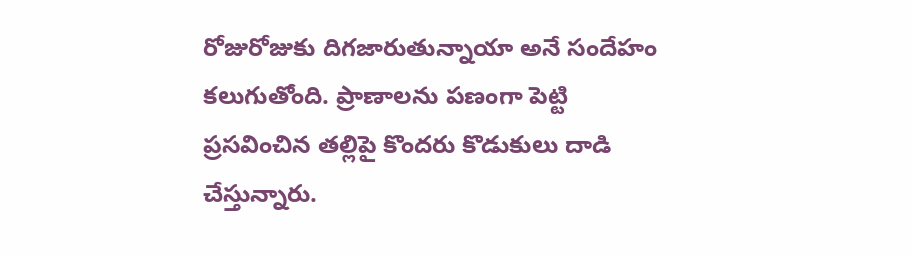రోజురోజుకు దిగజారుతున్నాయా అనే సందేహం కలుగుతోంది. ప్రాణాలను పణంగా పెట్టి ప్రసవించిన తల్లిపై కొందరు కొడుకులు దాడి చేస్తున్నారు.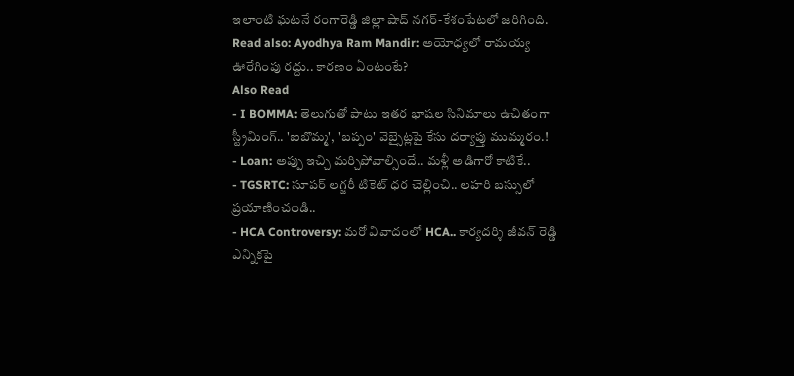ఇలాంటి ఘటనే రంగారెడ్డి జిల్లా షాద్ నగర్-కేశంపేటలో జరిగింది.
Read also: Ayodhya Ram Mandir: అయోధ్యలో రామయ్య ఊరేగింపు రద్దు.. కారణం ఏంటంటే?
Also Read
- I BOMMA: తెలుగుతో పాటు ఇతర భాషల సినిమాలు ఉచితంగా స్ట్రీమింగ్.. 'ఐబొమ్మ', 'బప్పం' వెబ్సైట్లపై కేసు దర్యాప్తు ముమ్మరం.!
- Loan: అప్పు ఇచ్చి మర్చిపోవాల్సిందే.. మళ్లీ అడిగారో కాటికే..
- TGSRTC: సూపర్ లగ్జరీ టికెట్ ధర చెల్లించి.. లహరి బస్సులో ప్రయాణించండి..
- HCA Controversy: మరో వివాదంలో HCA.. కార్యదర్శి జీవన్ రెడ్డి ఎన్నికపై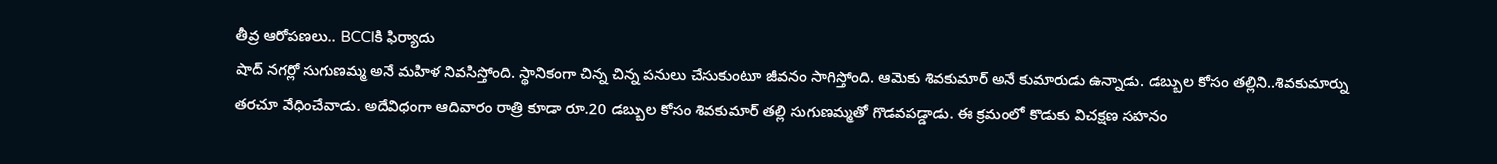తీవ్ర ఆరోపణలు.. BCCIకి ఫిర్యాదు
షాద్ నగర్లో సుగుణమ్మ అనే మహిళ నివసిస్తోంది. స్థానికంగా చిన్న చిన్న పనులు చేసుకుంటూ జీవనం సాగిస్తోంది. ఆమెకు శివకుమార్ అనే కుమారుడు ఉన్నాడు. డబ్బుల కోసం తల్లిని..శివకుమార్ను తరచూ వేధించేవాడు. అదేవిధంగా ఆదివారం రాత్రి కూడా రూ.20 డబ్బుల కోసం శివకుమార్ తల్లి సుగుణమ్మతో గొడవపడ్డాడు. ఈ క్రమంలో కొడుకు విచక్షణ సహనం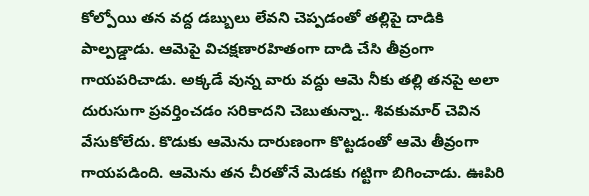కోల్పోయి తన వద్ద డబ్బులు లేవని చెప్పడంతో తల్లిపై దాడికి పాల్పడ్డాడు. ఆమెపై విచక్షణారహితంగా దాడి చేసి తీవ్రంగా గాయపరిచాడు. అక్కడే వున్న వారు వద్దు ఆమె నీకు తల్లి తనపై అలా దురుసుగా ప్రవర్తించడం సరికాదని చెబుతున్నా.. శివకుమార్ చెవిన వేసుకోలేదు. కొడుకు ఆమెను దారుణంగా కొట్టడంతో ఆమె తీవ్రంగా గాయపడింది. ఆమెను తన చీరతోనే మెడకు గట్టిగా బిగించాడు. ఊపిరి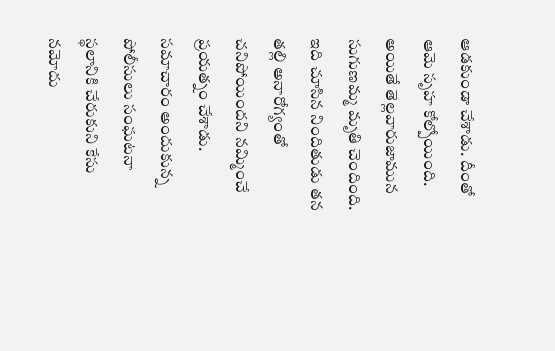ఆడకుండా చేశాడు. దీంతో ఆమె సృహ కోల్పోయింది. అయితే తెల్లవారుజామున సుగుణమ్మ మృతి చెందింది. ఇది చూసిన నిందితుడు తన తల్లి అనారోగ్యంతో చనిపోయిందని నమ్మించే ప్రయత్నం చేశాడు. సమాచారం అందుకున్న పోలీసులు సంఘటనా స్థలానికి చేరుకుని కేసు నమోదు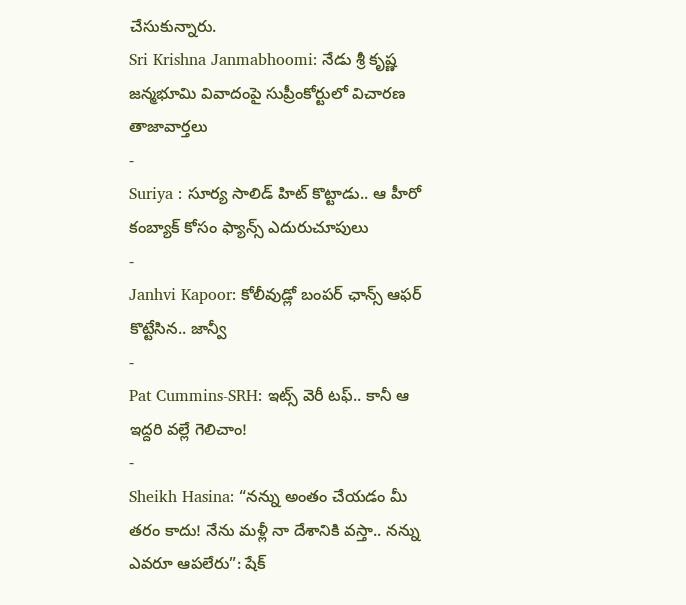చేసుకున్నారు.
Sri Krishna Janmabhoomi: నేడు శ్రీ కృష్ణ జన్మభూమి వివాదంపై సుప్రీంకోర్టులో విచారణ
తాజావార్తలు
-
Suriya : సూర్య సాలిడ్ హిట్ కొట్టాడు.. ఆ హీరో కంబ్యాక్ కోసం ఫ్యాన్స్ ఎదురుచూపులు
-
Janhvi Kapoor: కోలీవుడ్లో బంపర్ ఛాన్స్ ఆఫర్ కొట్టేసిన.. జాన్వీ
-
Pat Cummins-SRH: ఇట్స్ వెరీ టఫ్.. కానీ ఆ ఇద్దరి వల్లే గెలిచాం!
-
Sheikh Hasina: “నన్ను అంతం చేయడం మీ తరం కాదు! నేను మళ్లీ నా దేశానికి వస్తా.. నన్ను ఎవరూ ఆపలేరు”: షేక్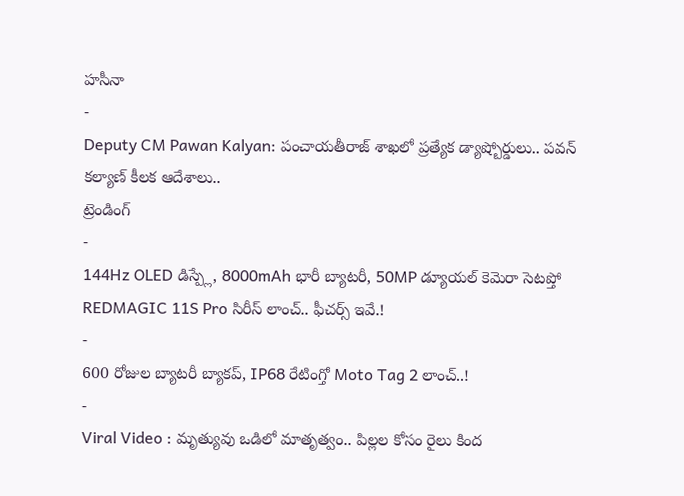హసీనా
-
Deputy CM Pawan Kalyan: పంచాయతీరాజ్ శాఖలో ప్రత్యేక డ్యాష్బోర్డులు.. పవన్ కల్యాణ్ కీలక ఆదేశాలు..
ట్రెండింగ్
-
144Hz OLED డిస్ప్లే, 8000mAh భారీ బ్యాటరీ, 50MP డ్యూయల్ కెమెరా సెటప్తో REDMAGIC 11S Pro సిరీస్ లాంచ్.. ఫీచర్స్ ఇవే.!
-
600 రోజుల బ్యాటరీ బ్యాకప్, IP68 రేటింగ్తో Moto Tag 2 లాంచ్..!
-
Viral Video : మృత్యువు ఒడిలో మాతృత్వం.. పిల్లల కోసం రైలు కింద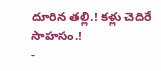దూరిన తల్లి.! కళ్లు చెదిరే సాహసం.!
-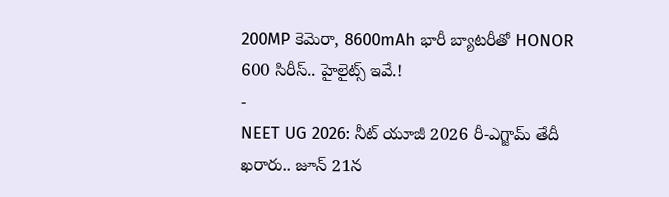200MP కెమెరా, 8600mAh భారీ బ్యాటరీతో HONOR 600 సిరీస్.. హైలైట్స్ ఇవే.!
-
NEET UG 2026: నీట్ యూజీ 2026 రీ-ఎగ్జామ్ తేదీ ఖరారు.. జూన్ 21న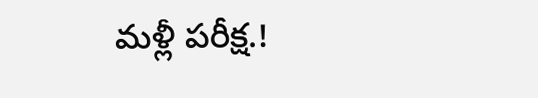మళ్లీ పరీక్ష.!